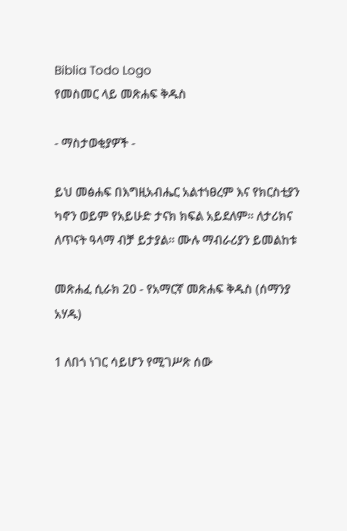Biblia Todo Logo
የመስመር ላይ መጽሐፍ ቅዱስ

- ማስታወቂያዎች -

ይህ መፅሐፍ በእግዚአብሔር አልተነፀረም እና የክርስቲያን ካኖን ወይም የአይሁድ ታናክ ክፍል አይደለም። ለታሪክና ለጥናት ዓላማ ብቻ ይታያል። ሙሉ ማብራሪያን ይመልከቱ

መጽሐፈ ሲራክ 20 - የአማርኛ መጽሐፍ ቅዱስ (ሰማንያ አሃዱ)

1 ለበጎ ነገር ሳይሆን የሚገሥጽ ሰው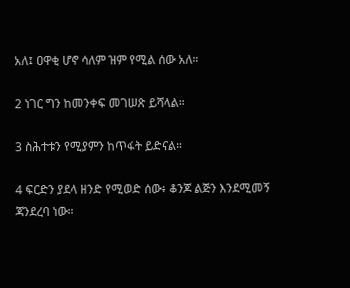አለ፤ ዐዋቂ ሆኖ ሳለም ዝም የሚል ሰው አለ።

2 ነገር ግን ከመንቀፍ መገሠጽ ይሻላል።

3 ስሕተቱን የሚያምን ከጥፋት ይድናል።

4 ፍርድን ያደላ ዘንድ የሚወድ ሰው፥ ቆንጆ ልጅን እንደሚመኝ ጃንደረባ ነው።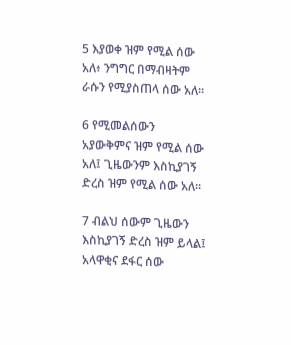5 እያወቀ ዝም የሚል ሰው አለ፥ ንግግር በማብዛትም ራሱን የሚያስጠላ ሰው አለ።

6 የሚመልሰውን አያውቅምና ዝም የሚል ሰው አለ፤ ጊዜውንም እስኪያገኝ ድረስ ዝም የሚል ሰው አለ።

7 ብልህ ሰውም ጊዜውን እስኪያገኝ ድረስ ዝም ይላል፤ አላዋቂና ደፋር ሰው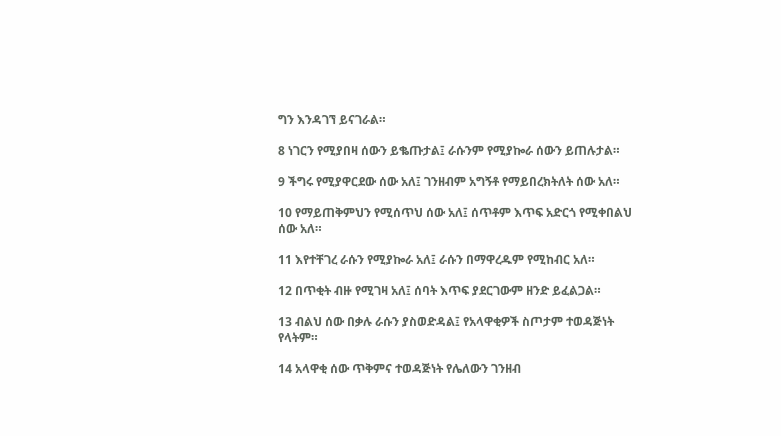ግን እንዳገኘ ይናገራል።

8 ነገርን የሚያበዛ ሰውን ይቈጡታል፤ ራሱንም የሚያኰራ ሰውን ይጠሉታል።

9 ችግሩ የሚያዋርደው ሰው አለ፤ ገንዘብም አግኝቶ የማይበረክትለት ሰው አለ።

10 የማይጠቅምህን የሚሰጥህ ሰው አለ፤ ሰጥቶም እጥፍ አድርጎ የሚቀበልህ ሰው አለ።

11 እየተቸገረ ራሱን የሚያኰራ አለ፤ ራሱን በማዋረዱም የሚከብር አለ።

12 በጥቂት ብዙ የሚገዛ አለ፤ ሰባት እጥፍ ያደርገውም ዘንድ ይፈልጋል።

13 ብልህ ሰው በቃሉ ራሱን ያስወድዳል፤ የአላዋቂዎች ስጦታም ተወዳጅነት የላትም።

14 አላዋቂ ሰው ጥቅምና ተወዳጅነት የሌለውን ገንዘብ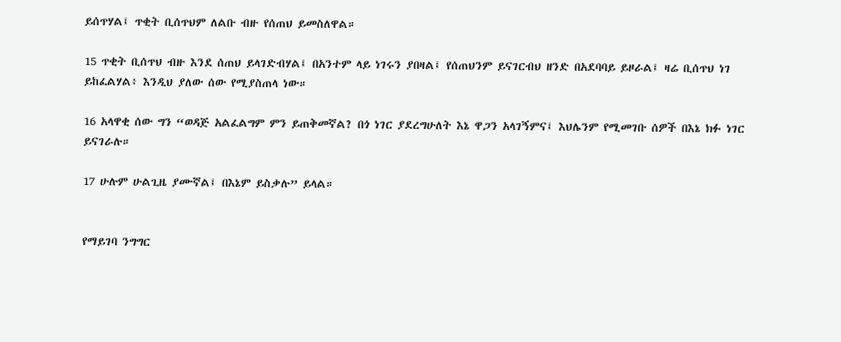ይሰጥሃል፤ ጥቂት ቢሰጥህም ለልቡ ብዙ የሰጠህ ይመስለዋል።

15 ጥቂት ቢሰጥህ ብዙ እንደ ሰጠህ ይላገድብሃል፤ በአንተም ላይ ነገሩን ያበዛል፤ የሰጠህንም ይናገርብህ ዘንድ በአደባባይ ይዞራል፤ ዛሬ ቢሰጥህ ነገ ይከፈልሃል፥ እንዲህ ያለው ሰው የሚያስጠላ ነው።

16 አላዋቂ ሰው ግን “ወዳጅ አልፈልግም ምን ይጠቅመኛል? በጎ ነገር ያደረግሁለት እኔ ዋጋን አላገኝምና፤ እህሌንም የሚመገቡ ሰዎች በእኔ ክፉ ነገር ይናገራሉ።

17 ሁሉም ሁልጊዜ ያሙኛል፤ በእኔም ይስቃሉ” ይላል።


የማይገባ ንግግር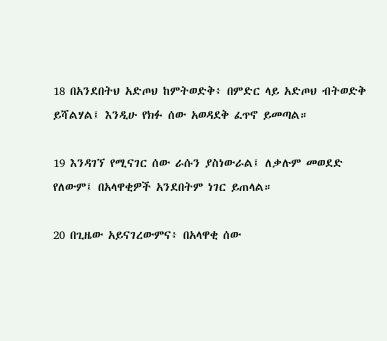18 በአንደበትህ አድጦህ ከምትወድቅ፥ በምድር ላይ አድጦህ ብትወድቅ ይሻልሃል፤ እንዲሁ የክፉ ሰው አወዳደቅ ፈጥኖ ይመጣል።

19 እንዳገኘ የሚናገር ሰው ራሱን ያስነውራል፤ ለቃሉም መወደድ የለውም፤ በአላዋቂዎች አንደበትም ነገር ይጠላል።

20 በጊዜው አይናገረውምና፥ በአላዋቂ ሰው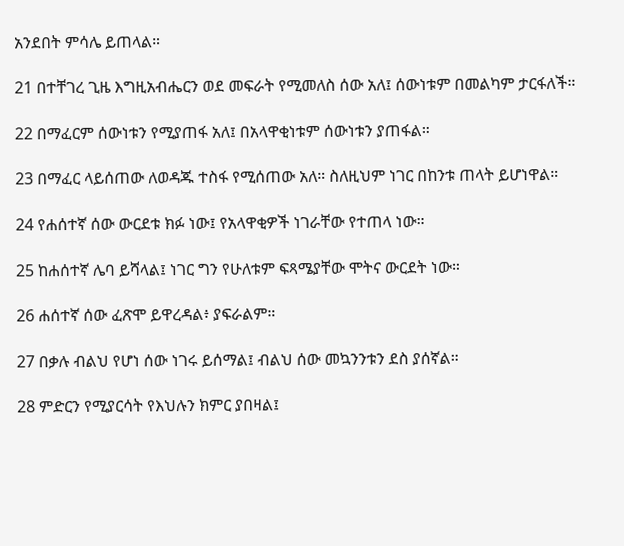አንደበት ምሳሌ ይጠላል።

21 በተቸገረ ጊዜ እግዚአብሔርን ወደ መፍራት የሚመለስ ሰው አለ፤ ሰውነቱም በመልካም ታርፋለች።

22 በማፈርም ሰውነቱን የሚያጠፋ አለ፤ በአላዋቂነቱም ሰውነቱን ያጠፋል።

23 በማፈር ላይሰጠው ለወዳጁ ተስፋ የሚሰጠው አለ። ስለዚህም ነገር በከንቱ ጠላት ይሆነዋል።

24 የሐሰተኛ ሰው ውርደቱ ክፉ ነው፤ የአላዋቂዎች ነገራቸው የተጠላ ነው።

25 ከሐሰተኛ ሌባ ይሻላል፤ ነገር ግን የሁለቱም ፍጻሜያቸው ሞትና ውርደት ነው።

26 ሐሰተኛ ሰው ፈጽሞ ይዋረዳል፥ ያፍራልም።

27 በቃሉ ብልህ የሆነ ሰው ነገሩ ይሰማል፤ ብልህ ሰው መኳንንቱን ደስ ያሰኛል።

28 ምድርን የሚያርሳት የእህሉን ክምር ያበዛል፤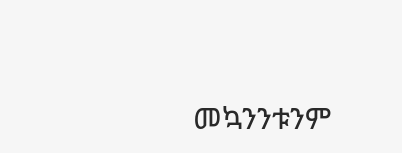መኳንንቱንም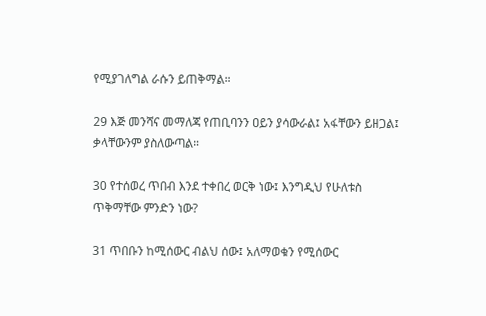የሚያገለግል ራሱን ይጠቅማል።

29 እጅ መንሻና መማለጃ የጠቢባንን ዐይን ያሳውራል፤ አፋቸውን ይዘጋል፤ ቃላቸውንም ያስለውጣል።

30 የተሰወረ ጥበብ እንደ ተቀበረ ወርቅ ነው፤ እንግዲህ የሁለቱስ ጥቅማቸው ምንድን ነው?

31 ጥበቡን ከሚሰውር ብልህ ሰው፤ አለማወቁን የሚሰውር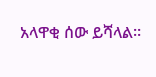አላዋቂ ሰው ይሻላል።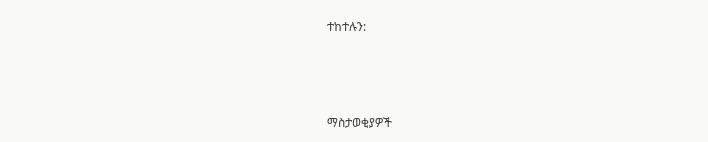ተከተሉን:



ማስታወቂያዎች